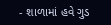- શાળામાં હવે ગુડ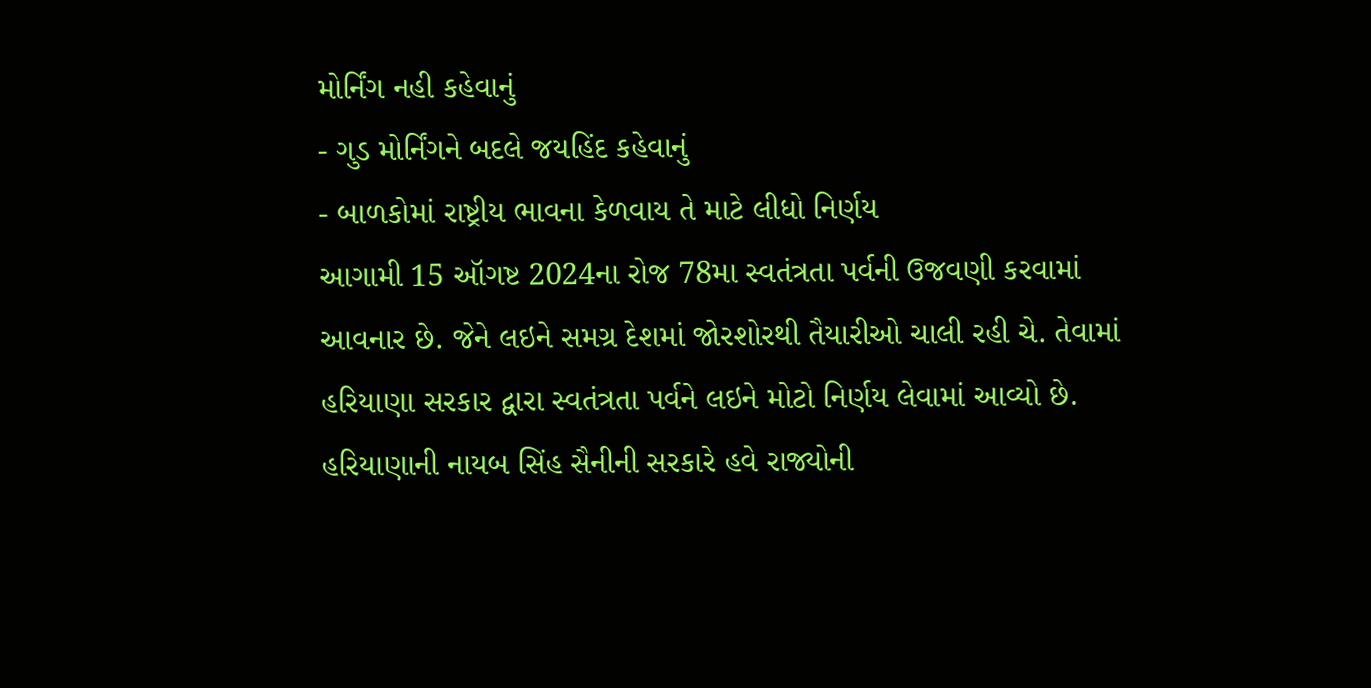મોર્નિંગ નહી કહેવાનું
- ગુડ મોર્નિંગને બદલે જયહિંદ કહેવાનું
- બાળકોમાં રાષ્ટ્રીય ભાવના કેળવાય તે માટે લીધો નિર્ણય
આગામી 15 ઑગષ્ટ 2024ના રોજ 78મા સ્વતંત્રતા પર્વની ઉજવણી કરવામાં આવનાર છે. જેને લઇને સમગ્ર દેશમાં જોરશોરથી તૈયારીઓ ચાલી રહી ચે. તેવામાં હરિયાણા સરકાર દ્વારા સ્વતંત્રતા પર્વને લઇને મોટો નિર્ણય લેવામાં આવ્યો છે.
હરિયાણાની નાયબ સિંહ સૈનીની સરકારે હવે રાજ્યોની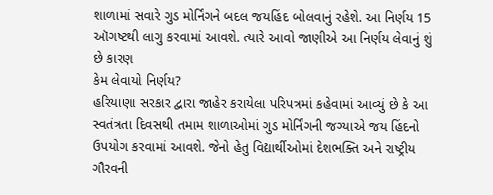શાળામાં સવારે ગુડ મોર્નિંગને બદલ જયહિંદ બોલવાનું રહેશે. આ નિર્ણય 15 ઑગષ્ટથી લાગુ કરવામાં આવશે. ત્યારે આવો જાણીએ આ નિર્ણય લેવાનું શું છે કારણ
કેમ લેવાયો નિર્ણય?
હરિયાણા સરકાર દ્વારા જાહેર કરાયેલા પરિપત્રમાં કહેવામાં આવ્યું છે કે આ સ્વતંત્રતા દિવસથી તમામ શાળાઓમાં ગુડ મોર્નિંગની જગ્યાએ જય હિંદનો ઉપયોગ કરવામાં આવશે. જેનો હેતુ વિદ્યાર્થીઓમાં દેશભક્તિ અને રાષ્ટ્રીય ગૌરવની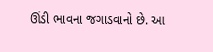ઊંડી ભાવના જગાડવાનો છે. આ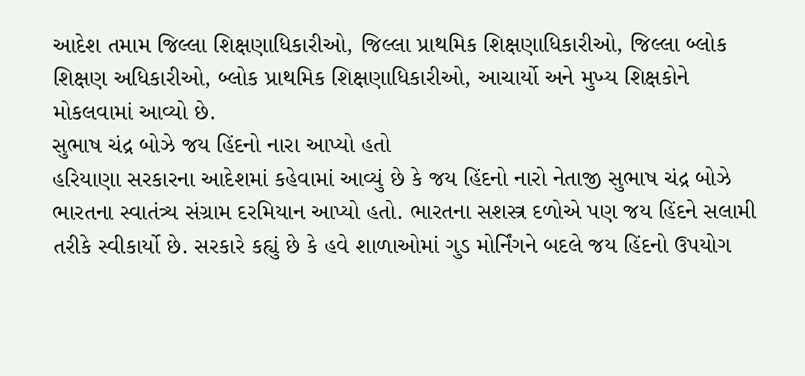આદેશ તમામ જિલ્લા શિક્ષણાધિકારીઓ, જિલ્લા પ્રાથમિક શિક્ષણાધિકારીઓ, જિલ્લા બ્લોક શિક્ષણ અધિકારીઓ, બ્લોક પ્રાથમિક શિક્ષણાધિકારીઓ, આચાર્યો અને મુખ્ય શિક્ષકોને મોકલવામાં આવ્યો છે.
સુભાષ ચંદ્ર બોઝે જય હિંદનો નારા આપ્યો હતો
હરિયાણા સરકારના આદેશમાં કહેવામાં આવ્યું છે કે જય હિંદનો નારો નેતાજી સુભાષ ચંદ્ર બોઝે ભારતના સ્વાતંત્ર્ય સંગ્રામ દરમિયાન આપ્યો હતો. ભારતના સશસ્ત્ર દળોએ પણ જય હિંદને સલામી તરીકે સ્વીકાર્યો છે. સરકારે કહ્યું છે કે હવે શાળાઓમાં ગુડ મોર્નિંગને બદલે જય હિંદનો ઉપયોગ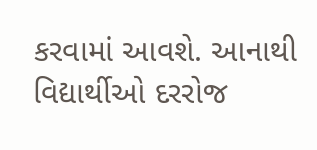કરવામાં આવશે. આનાથી વિદ્યાર્થીઓ દરરોજ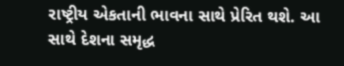રાષ્ટ્રીય એકતાની ભાવના સાથે પ્રેરિત થશે. આ સાથે દેશના સમૃદ્ધ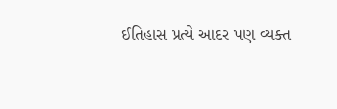ઈતિહાસ પ્રત્યે આદર પણ વ્યક્ત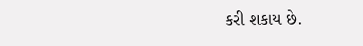કરી શકાય છે.